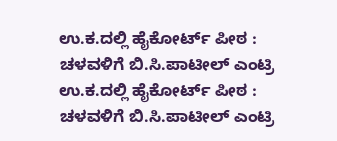ಉ.ಕ.ದಲ್ಲಿ ಹೈಕೋರ್ಟ್ ಪೀಠ : ಚಳವಳಿಗೆ ಬಿ.ಸಿ.ಪಾಟೀಲ್ ಎಂಟ್ರಿ
ಉ.ಕ.ದಲ್ಲಿ ಹೈಕೋರ್ಟ್ ಪೀಠ : ಚಳವಳಿಗೆ ಬಿ.ಸಿ.ಪಾಟೀಲ್ ಎಂಟ್ರಿ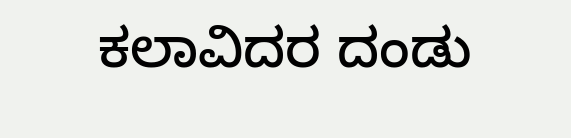ಕಲಾವಿದರ ದಂಡು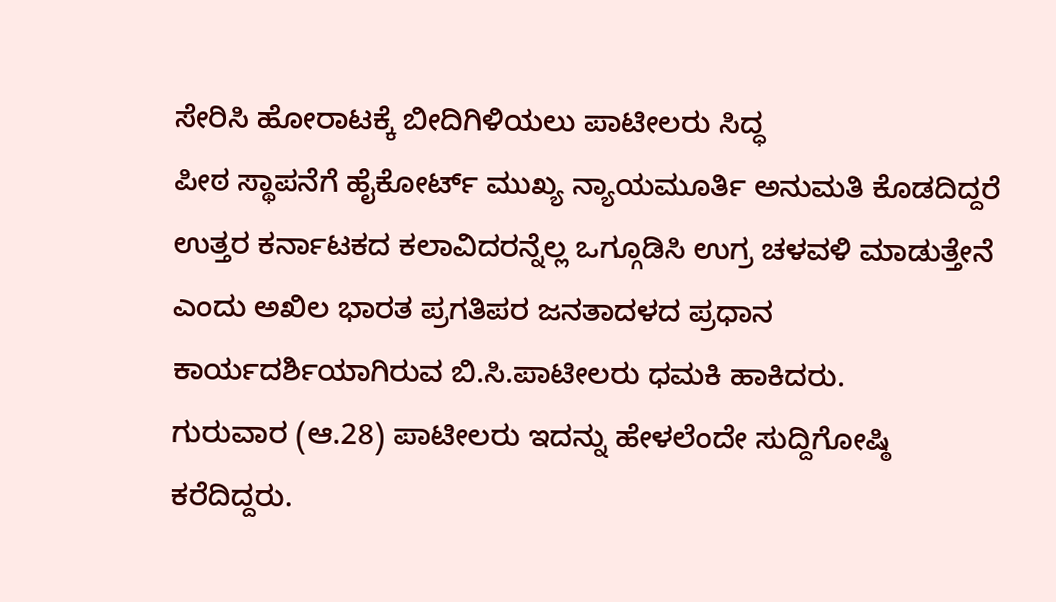ಸೇರಿಸಿ ಹೋರಾಟಕ್ಕೆ ಬೀದಿಗಿಳಿಯಲು ಪಾಟೀಲರು ಸಿದ್ಧ
ಪೀಠ ಸ್ಥಾಪನೆಗೆ ಹೈಕೋರ್ಟ್ ಮುಖ್ಯ ನ್ಯಾಯಮೂರ್ತಿ ಅನುಮತಿ ಕೊಡದಿದ್ದರೆ ಉತ್ತರ ಕರ್ನಾಟಕದ ಕಲಾವಿದರನ್ನೆಲ್ಲ ಒಗ್ಗೂಡಿಸಿ ಉಗ್ರ ಚಳವಳಿ ಮಾಡುತ್ತೇನೆ ಎಂದು ಅಖಿಲ ಭಾರತ ಪ್ರಗತಿಪರ ಜನತಾದಳದ ಪ್ರಧಾನ ಕಾರ್ಯದರ್ಶಿಯಾಗಿರುವ ಬಿ.ಸಿ.ಪಾಟೀಲರು ಧಮಕಿ ಹಾಕಿದರು.
ಗುರುವಾರ (ಆ.28) ಪಾಟೀಲರು ಇದನ್ನು ಹೇಳಲೆಂದೇ ಸುದ್ದಿಗೋಷ್ಠಿ ಕರೆದಿದ್ದರು.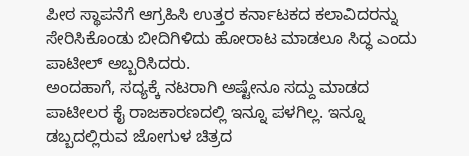ಪೀಠ ಸ್ಥಾಪನೆಗೆ ಆಗ್ರಹಿಸಿ ಉತ್ತರ ಕರ್ನಾಟಕದ ಕಲಾವಿದರನ್ನು ಸೇರಿಸಿಕೊಂಡು ಬೀದಿಗಿಳಿದು ಹೋರಾಟ ಮಾಡಲೂ ಸಿದ್ಧ ಎಂದು ಪಾಟೀಲ್ ಅಬ್ಬರಿಸಿದರು.
ಅಂದಹಾಗೆ, ಸದ್ಯಕ್ಕೆ ನಟರಾಗಿ ಅಷ್ಟೇನೂ ಸದ್ದು ಮಾಡದ ಪಾಟೀಲರ ಕೈ ರಾಜಕಾರಣದಲ್ಲಿ ಇನ್ನೂ ಪಳಗಿಲ್ಲ. ಇನ್ನೂ ಡಬ್ಬದಲ್ಲಿರುವ ಜೋಗುಳ ಚಿತ್ರದ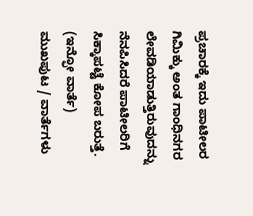ಪ್ರಚಾರಕ್ಕೆ ಇದು ಪಾಟೀಲರ ಗಿಮಿಕ್ಕು ಅಂತ ಗಾಂಧಿನಗರ ಲೇವಡಿಯಾಡುತ್ತಿರುವುದನ್ನು ನೆನಪಿಸಿದರೆ ಪಾಟೀಲರಿಗೆ ಸಿಕ್ಕಾಪಟ್ಟೆ ಕೋಪ ಬರುತ್ತೆ.
(ಇನ್ಫೋ ವಾರ್ತೆ)
ಮುಖಪುಟ / ವಾರ್ತೆಗಳು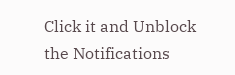Click it and Unblock the Notifications